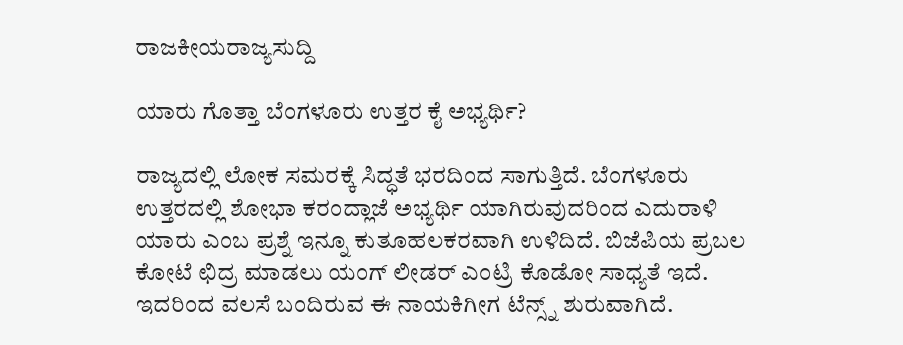ರಾಜಕೀಯರಾಜ್ಯಸುದ್ದಿ

ಯಾರು ಗೊತ್ತಾ ಬೆಂಗಳೂರು ಉತ್ತರ ಕೈ ಅಭ್ಯರ್ಥಿ?

ರಾಜ್ಯದಲ್ಲಿ ಲೋಕ ಸಮರಕ್ಕೆ ಸಿದ್ಧತೆ ಭರದಿಂದ ಸಾಗುತ್ತಿದೆ. ಬೆಂಗಳೂರು ಉತ್ತರದಲ್ಲಿ ಶೋಭಾ ಕರಂದ್ಲಾಜೆ ಅಭ್ಯರ್ಥಿ ಯಾಗಿರುವುದರಿಂದ ಎದುರಾಳಿ ಯಾರು ಎಂಬ ಪ್ರಶ್ನೆ ಇನ್ನೂ ಕುತೂಹಲಕರವಾಗಿ ಉಳಿದಿದೆ. ಬಿಜೆಪಿಯ ಪ್ರಬಲ ಕೋಟೆ ಛಿದ್ರ ಮಾಡಲು ಯಂಗ್ ಲೀಡರ್ ಎಂಟ್ರಿ ಕೊಡೋ ಸಾಧ್ಯತೆ ಇದೆ. ಇದರಿಂದ ವಲಸೆ ಬಂದಿರುವ ಈ ನಾಯಕಿಗೀಗ ಟೆನ್ಸ್ನ್ ಶುರುವಾಗಿದೆ.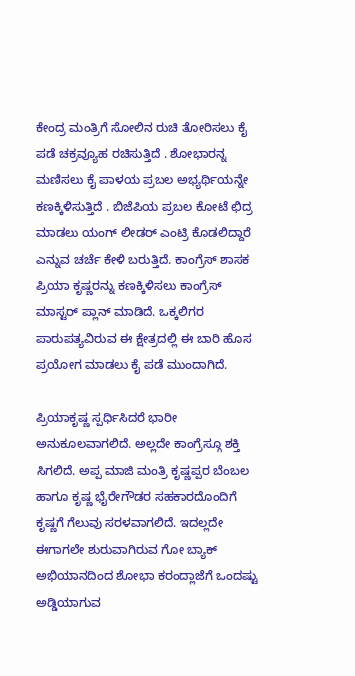ಕೇಂದ್ರ ಮಂತ್ರಿಗೆ ಸೋಲಿನ ರುಚಿ ತೋರಿಸಲು ಕೈ ಪಡೆ ಚಕ್ರವ್ಯೂಹ ರಚಿಸುತ್ತಿದೆ . ಶೋಭಾರನ್ನ ಮಣಿಸಲು ಕೈ ಪಾಳಯ ಪ್ರಬಲ ಅಭ್ಯರ್ಥಿಯನ್ನೇ ಕಣಕ್ಕಿಳಿಸುತ್ತಿದೆ . ಬಿಜೆಪಿಯ ಪ್ರಬಲ ಕೋಟೆ ಛಿದ್ರ ಮಾಡಲು ಯಂಗ್ ಲೀಡರ್ ಎಂಟ್ರಿ ಕೊಡಲಿದ್ದಾರೆ ಎನ್ನುವ ಚರ್ಚೆ ಕೇಳಿ ಬರುತ್ತಿದೆ. ಕಾಂಗ್ರೆಸ್ ಶಾಸಕ ಪ್ರಿಯಾ ಕೃಷ್ಣರನ್ನು ಕಣಕ್ಕಿಳಿಸಲು ಕಾಂಗ್ರೆಸ್ ಮಾಸ್ಟರ್ ಪ್ಲಾನ್ ಮಾಡಿದೆ. ಒಕ್ಕಲಿಗರ ಪಾರುಪತ್ಯವಿರುವ ಈ ಕ್ಷೇತ್ರದಲ್ಲಿ ಈ ಬಾರಿ ಹೊಸ ಪ್ರಯೋಗ ಮಾಡಲು ಕೈ ಪಡೆ ಮುಂದಾಗಿದೆ.

ಪ್ರಿಯಾಕೃಷ್ಣ ಸ್ಪರ್ಧಿಸಿದರೆ ಭಾರೀ ಅನುಕೂಲವಾಗಲಿದೆ. ಅಲ್ಲದೇ ಕಾಂಗ್ರೆಸ್ಗೂ ಶಕ್ತಿ ಸಿಗಲಿದೆ. ಅಪ್ಪ ಮಾಜಿ ಮಂತ್ರಿ ಕೃಷ್ಣಪ್ಪರ ಬೆಂಬಲ ಹಾಗೂ ಕೃಷ್ಣ ಭೈರೇಗೌಡರ ಸಹಕಾರದೊಂದಿಗೆ ಕೃಷ್ಣಗೆ ಗೆಲುವು ಸರಳವಾಗಲಿದೆ. ಇದಲ್ಲದೇ ಈಗಾಗಲೇ ಶುರುವಾಗಿರುವ ಗೋ ಬ್ಯಾಕ್ ಅಭಿಯಾನದಿಂದ ಶೋಭಾ ಕರಂದ್ಲಾಜೆಗೆ ಒಂದಷ್ಟು ಅಡ್ಡಿಯಾಗುವ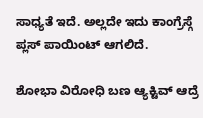ಸಾಧ್ಯತೆ ಇದೆ. ಅಲ್ಲದೇ ಇದು ಕಾಂಗ್ರೆಸ್ಗೆ ಪ್ಲಸ್ ಪಾಯಿಂಟ್ ಆಗಲಿದೆ.

ಶೋಭಾ ವಿರೋಧಿ ಬಣ ಆ್ಯಕ್ಟಿವ್ ಆದ್ರೆ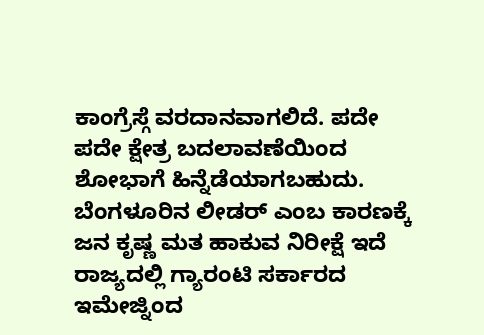ಕಾಂಗ್ರೆಸ್ಗೆ ವರದಾನವಾಗಲಿದೆ. ಪದೇ ಪದೇ ಕ್ಷೇತ್ರ ಬದಲಾವಣೆಯಿಂದ ಶೋಭಾಗೆ ಹಿನ್ನೆಡೆಯಾಗಬಹುದು. ಬೆಂಗಳೂರಿನ ಲೀಡರ್ ಎಂಬ ಕಾರಣಕ್ಕೆ ಜನ ಕೃಷ್ಣ ಮತ ಹಾಕುವ ನಿರೀಕ್ಷೆ ಇದೆ ರಾಜ್ಯದಲ್ಲಿ ಗ್ಯಾರಂಟಿ ಸರ್ಕಾರದ ಇಮೇಜ್ನಿಂದ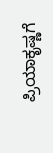ಪ್ರಿಯಾಕೃಷ್ಣಗೆ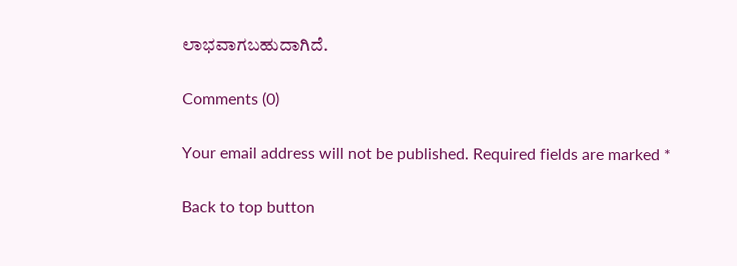ಲಾಭವಾಗಬಹುದಾಗಿದೆ.

Comments (0)

Your email address will not be published. Required fields are marked *

Back to top button